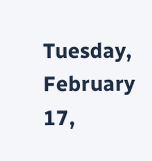Tuesday, February 17,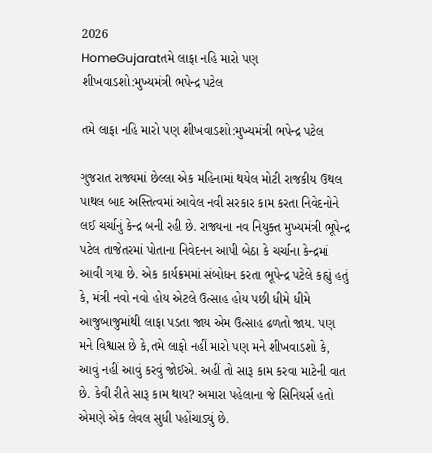2026
HomeGujaratતમે લાફા નહિ મારો પણ શીખવાડશો:મુખ્યમંત્રી ભપેન્દ્ર પટેલ

તમે લાફા નહિ મારો પણ શીખવાડશો:મુખ્યમંત્રી ભપેન્દ્ર પટેલ

ગુજરાત રાજ્યમાં છેલ્લા એક મહિનામાં થયેલ મોટી રાજકીય ઉથલ પાથલ બાદ અસ્તિત્વમાં આવેલ નવી સરકાર કામ કરતા નિવેદનોને લઈ ચર્ચાનું કેન્દ્ર બની રહી છે. રાજ્યના નવ નિયુક્ત મુખ્યમંત્રી ભૂપેન્દ્ર પટેલ તાજેતરમાં પોતાના નિવેદનન આપી બેઠા કે ચર્ચાના કેન્દ્રમાં આવી ગયા છે. એક કાર્યક્રમમાં સંબોધન કરતા ભૂપેન્દ્ર પટેલે કહ્યું હતું કે, મંત્રી નવો નવો હોય એટલે ઉત્સાહ હોય પછી ધીમે ધીમે આજુબાજુમાંથી લાફા પડતા જાય એમ ઉત્સાહ ઢળતો જાય. પણ મને વિશ્વાસ છે કે,તમે લાફો નહીં મારો પણ મને શીખવાડશો કે, આવું નહીં આવું કરવું જોઈએ. અહીં તો સારૂ કામ કરવા માટેની વાત છે. કેવી રીતે સારૂ કામ થાય? અમારા પહેલાના જે સિનિયર્સ હતો એમણે એક લેવલ સુધી પહોંચાડ્યું છે.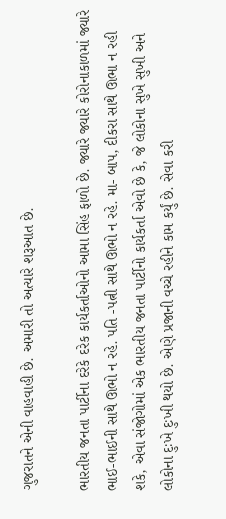ગુજરાતને એની વાહવાહી છે. અમારી તો અત્યારે શરૂઆત છે.

ભારતીય જનતા પાર્ટીના દરેકે દરેક કાર્યકર્તાઓનો આમા સિંહ ફાળો છે. જ્યારે જ્યારે કોરોનાકાળમાં જ્યારે ભાઈ-ભાઈની સાથે ઊભો ન રહે. પતિ -પત્ની સાથે ઊભો ન રહે. મા- બાપ, દીકરા સાથે ઊભા ન રહી શકે, એવા સંજોગોમાં એક ભારતીય જનતા પાર્ટીનો કાર્યકર્તા એવો છે કે, જે લોકોના સુખે સુખી અને લોકોના દુઃખે દુઃખી થયો છે. એણે પ્રજાની વચ્ચે રહીને કામ કર્યું છે. સેવા કરી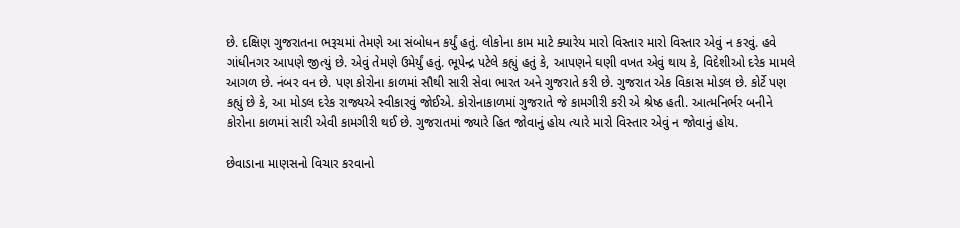છે. દક્ષિણ ગુજરાતના ભરૂચમાં તેમણે આ સંબોધન કર્યું હતું. લોકોના કામ માટે ક્યારેય મારો વિસ્તાર મારો વિસ્તાર એવું ન કરવું. હવે ગાંધીનગર આપણે જીત્યું છે. એવું તેમણે ઉમેર્યું હતું. ભૂપેન્દ્ર પટેલે કહ્યું હતું કે, આપણને ઘણી વખત એવું થાય કે, વિદેશીઓ દરેક મામલે આગળ છે. નંબર વન છે. પણ કોરોના કાળમાં સૌથી સારી સેવા ભારત અને ગુજરાતે કરી છે. ગુજરાત એક વિકાસ મોડલ છે. કોર્ટે પણ કહ્યું છે કે, આ મોડલ દરેક રાજ્યએ સ્વીકારવું જોઈએ. કોરોનાકાળમાં ગુજરાતે જે કામગીરી કરી એ શ્રેષ્ઠ હતી. આત્મનિર્ભર બનીને કોરોના કાળમાં સારી એવી કામગીરી થઈ છે. ગુજરાતમાં જ્યારે હિત જોવાનું હોય ત્યારે મારો વિસ્તાર એવું ન જોવાનું હોય.

છેવાડાના માણસનો વિચાર કરવાનો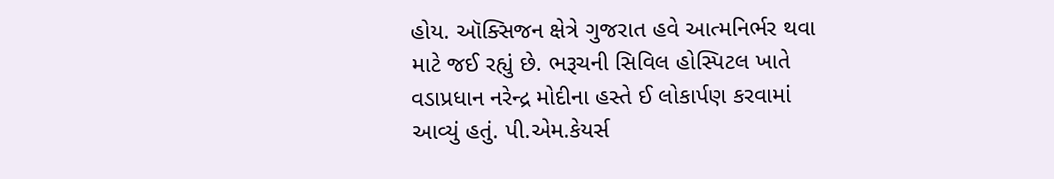હોય. ઑક્સિજન ક્ષેત્રે ગુજરાત હવે આત્મનિર્ભર થવા માટે જઈ રહ્યું છે. ભરૂચની સિવિલ હોસ્પિટલ ખાતે વડાપ્રધાન નરેન્દ્ર મોદીના હસ્તે ઈ લોકાર્પણ કરવામાં આવ્યું હતું. પી.એમ.કેયર્સ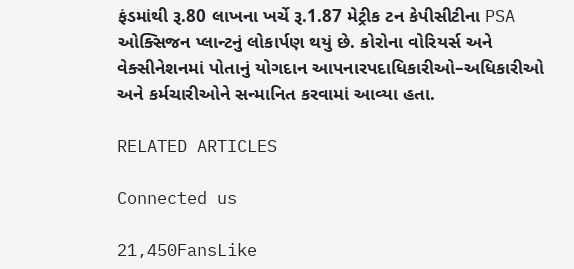ફંડમાંથી રૂ.80 લાખના ખર્ચે રૂ.1.87 મેટ્રીક ટન કેપીસીટીના PSA ઓક્સિજન પ્લાન્ટનું લોકાર્પણ થયું છે. કોરોના વોરિયર્સ અને વેક્સીનેશનમાં પોતાનું યોગદાન આપનારપદાધિકારીઓ–અધિકારીઓ અને કર્મચારીઓને સન્માનિત કરવામાં આવ્યા હતા.

RELATED ARTICLES

Connected us

21,450FansLike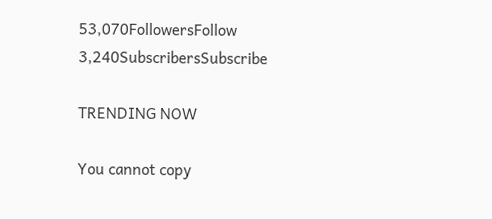53,070FollowersFollow
3,240SubscribersSubscribe

TRENDING NOW

You cannot copy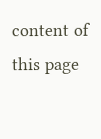content of this page